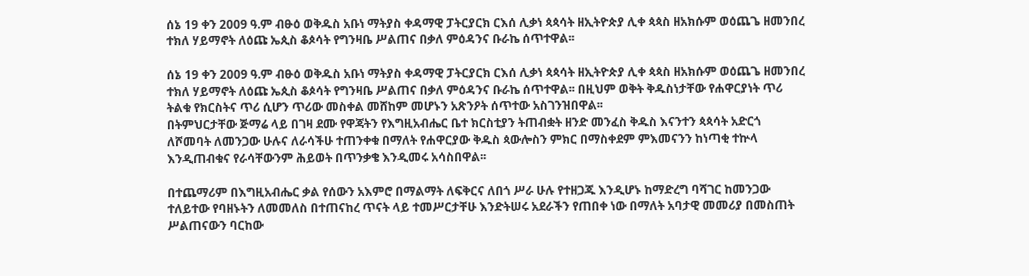ሰኔ 19 ቀን 2009 ዓ.ም ብፁዕ ወቅዱስ አቡነ ማትያስ ቀዳማዊ ፓትርያርክ ርእሰ ሊቃነ ጳጳሳት ዘኢትዮጵያ ሊቀ ጳጳስ ዘአክሱም ወዕጨጌ ዘመንበረ ተክለ ሃይማኖት ለዕጩ ኤጲስ ቆጶሳት የግንዛቤ ሥልጠና በቃለ ምዕዳንና ቡራኬ ሰጥተዋል፡፡

ሰኔ 19 ቀን 2009 ዓ.ም ብፁዕ ወቅዱስ አቡነ ማትያስ ቀዳማዊ ፓትርያርክ ርእሰ ሊቃነ ጳጳሳት ዘኢትዮጵያ ሊቀ ጳጳስ ዘአክሱም ወዕጨጌ ዘመንበረ ተክለ ሃይማኖት ለዕጩ ኤጲስ ቆጶሳት የግንዛቤ ሥልጠና በቃለ ምዕዳንና ቡራኬ ሰጥተዋል፡፡ በዚህም ወቅት ቅዱስነታቸው የሐዋርያነት ጥሪ ትልቁ የክርስትና ጥሪ ሲሆን ጥሪው መስቀል መሸከም መሆኑን አጽንዖት ሰጥተው አስገንዝበዋል፡፡
በትምህርታቸው ጅማሬ ላይ በገዛ ደሙ የዋጃትን የእግዚአብሔር ቤተ ክርስቲያን ትጠብቋት ዘንድ መንፈስ ቅዱስ እናንተን ጳጳሳት አድርጎ ለሾመባት ለመንጋው ሁሉና ለራሳችሁ ተጠንቀቁ በማለት የሐዋርያው ቅዱስ ጳውሎስን ምክር በማስቀደም ምእመናንን ከነጣቂ ተኵላ እንዲጠብቁና የራሳቸውንም ሕይወት በጥንቃቄ እንዲመሩ አሳስበዋል፡፡

በተጨማሪም በእግዚአብሔር ቃል የሰውን አእምሮ በማልማት ለፍቅርና ለበጎ ሥራ ሁሉ የተዘጋጁ እንዲሆኑ ከማድረግ ባሻገር ከመንጋው ተለይተው የባዘኑትን ለመመለስ በተጠናከረ ጥናት ላይ ተመሥርታቸሁ እንድትሠሩ አደራችን የጠበቀ ነው በማለት አባታዊ መመሪያ በመስጠት ሥልጠናውን ባርከው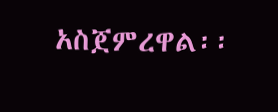አስጀምረዋል፡፡